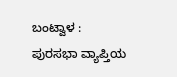ಬಂಟ್ವಾಳ : ಪುರಸಭಾ ವ್ಯಾಪ್ತಿಯ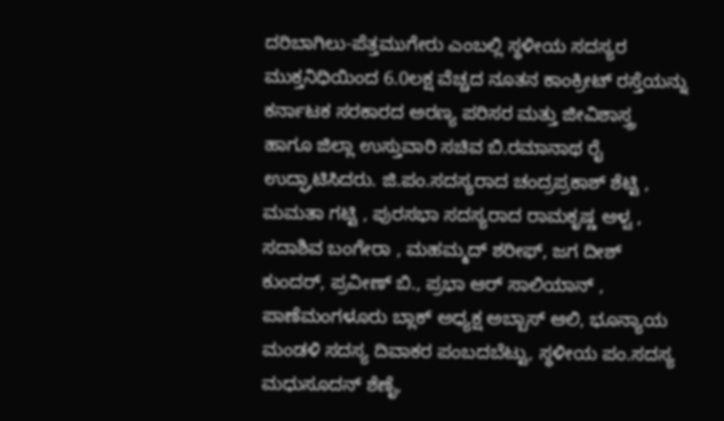ದರಿಬಾಗಿಲು-ಪೆತ್ತಮುಗೇರು ಎಂಬಲ್ಲಿ ಸ್ಥಳೀಯ ಸದಸ್ಯರ ಮುಕ್ತನಿಧಿಯಿಂದ 6.0ಲಕ್ಷ ವೆಚ್ಚದ ನೂತನ ಕಾಂಕ್ರೀಟ್ ರಸ್ತೆಯನ್ನು ಕರ್ನಾಟಕ ಸರಕಾರದ ಅರಣ್ಯ ಪರಿಸರ ಮತ್ತು ಜೀವಿಶಾಸ್ತ್ರ ಹಾಗೂ ಜಿಲ್ಲಾ ಉಸ್ತುವಾರಿ ಸಚಿವ ಬಿ.ರಮಾನಾಥ ರೈ ಉದ್ಘಾಟಿಸಿದರು. ಜಿ.ಪಂ.ಸದಸ್ಯರಾದ ಚಂದ್ರಪ್ರಕಾಶ್ ಶೆಟ್ಟಿ , ಮಮತಾ ಗಟ್ಟಿ , ಪುರಸಭಾ ಸದಸ್ಯರಾದ ರಾಮಕೃಷ್ಣ ಆಳ್ವ , ಸದಾಶಿವ ಬಂಗೇರಾ , ಮಹಮ್ಮದ್ ಶರೀಫ್, ಜಗ ದೀಶ್ ಕುಂದರ್, ಪ್ರವೀಣ್ ಬಿ., ಪ್ರಭಾ ಆರ್ ಸಾಲಿಯಾನ್ , ಪಾಣೆಮಂಗಳೂರು ಬ್ಲಾಕ್ ಅಧ್ಯಕ್ಷ ಅಬ್ಬಾಸ್ ಆಲಿ, ಭೂನ್ಯಾಯ ಮಂಡಳಿ ಸದಸ್ಯ ದಿವಾಕರ ಪಂಬದಬೆಟ್ಟು, ಸ್ಥಳೀಯ ಪಂ.ಸದಸ್ಯ ಮಧುಸೂದನ್ ಶೆಣೈ,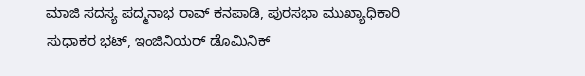ಮಾಜಿ ಸದಸ್ಯ ಪದ್ಮನಾಭ ರಾವ್ ಕನಪಾಡಿ, ಪುರಸಭಾ ಮುಖ್ಯಾಧಿಕಾರಿ ಸುಧಾಕರ ಭಟ್, ಇಂಜಿನಿಯರ್ ಡೊಮಿನಿಕ್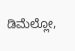ಡಿಮೆಲ್ಲೋ,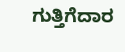ಗುತ್ತಿಗೆದಾರ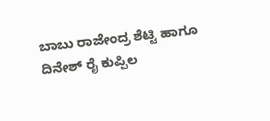ಬಾಬು ರಾಜೇಂದ್ರ ಶೆಟ್ಟಿ ಹಾಗೂ ದಿನೇಶ್ ರೈ ಕುಪ್ಪಿಲ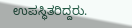ಉಪಸ್ಥಿತರಿದ್ದರು.